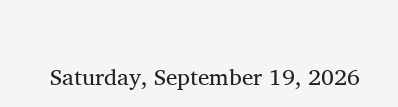Saturday, September 19, 2026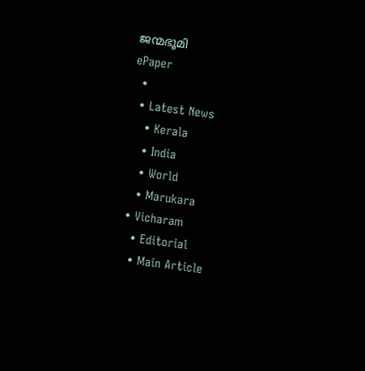ജന്മഭൂമി
ePaper
  •
  • Latest News
    • Kerala
    • India
    • World
    • Marukara
  • Vicharam
    • Editorial
    • Main Article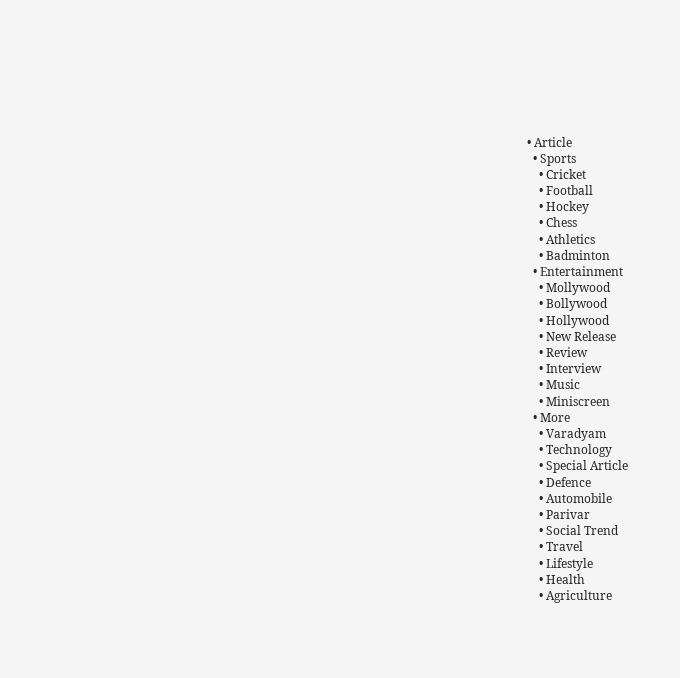• Article
  • Sports
    • Cricket
    • Football
    • Hockey
    • Chess
    • Athletics
    • Badminton
  • Entertainment
    • Mollywood
    • Bollywood
    • Hollywood
    • New Release
    • Review
    • Interview
    • Music
    • Miniscreen
  • More
    • Varadyam
    • Technology
    • Special Article
    • Defence
    • Automobile
    • Parivar
    • Social Trend
    • Travel
    • Lifestyle
    • Health
    • Agriculture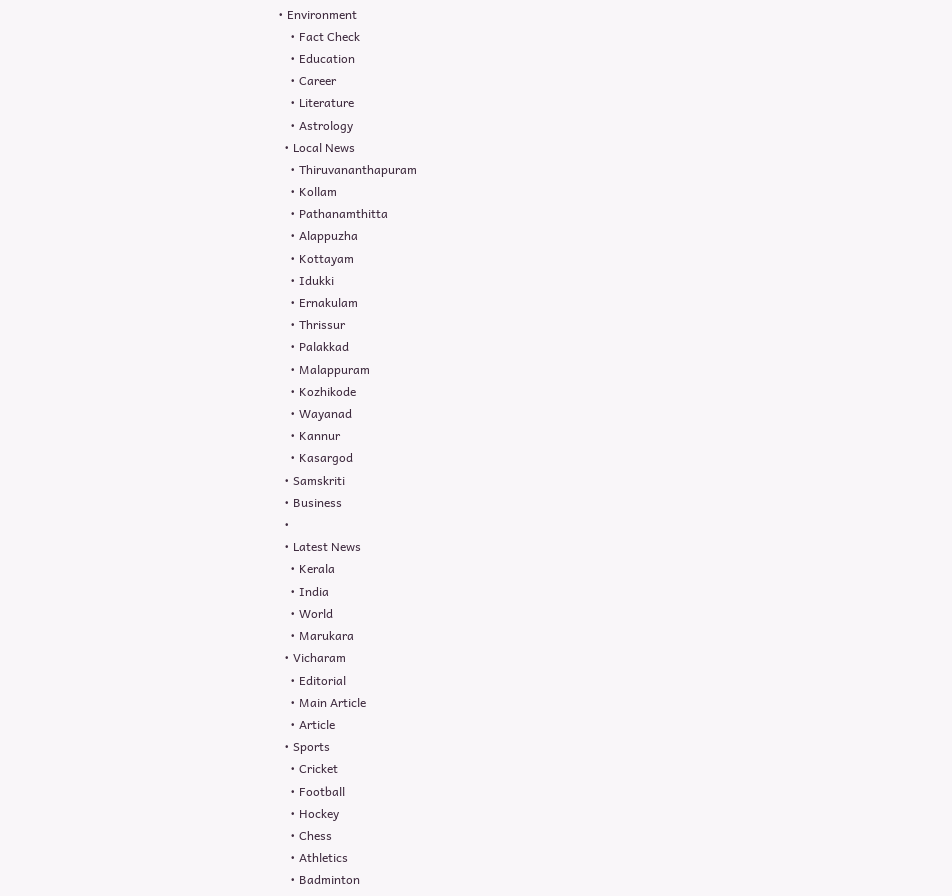• Environment
    • Fact Check
    • Education
    • Career
    • Literature
    • Astrology
  • Local News
    • Thiruvananthapuram
    • Kollam
    • Pathanamthitta
    • Alappuzha
    • Kottayam
    • Idukki
    • Ernakulam
    • Thrissur
    • Palakkad
    • Malappuram
    • Kozhikode
    • Wayanad
    • Kannur
    • Kasargod
  • Samskriti
  • Business
  •
  • Latest News
    • Kerala
    • India
    • World
    • Marukara
  • Vicharam
    • Editorial
    • Main Article
    • Article
  • Sports
    • Cricket
    • Football
    • Hockey
    • Chess
    • Athletics
    • Badminton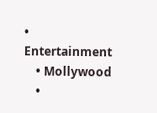• Entertainment
    • Mollywood
    •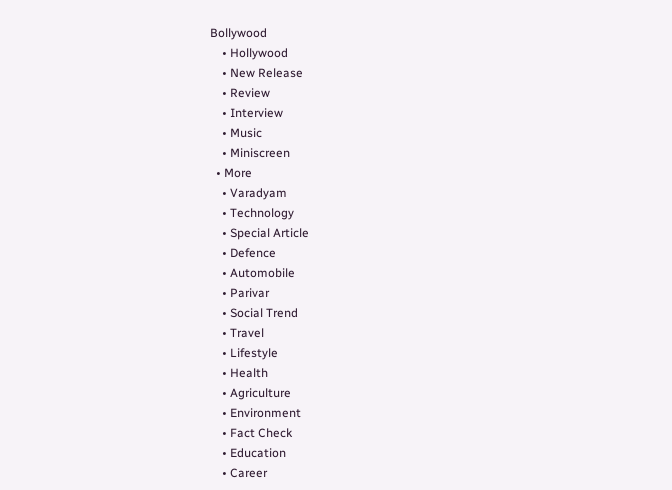Bollywood
    • Hollywood
    • New Release
    • Review
    • Interview
    • Music
    • Miniscreen
  • More
    • Varadyam
    • Technology
    • Special Article
    • Defence
    • Automobile
    • Parivar
    • Social Trend
    • Travel
    • Lifestyle
    • Health
    • Agriculture
    • Environment
    • Fact Check
    • Education
    • Career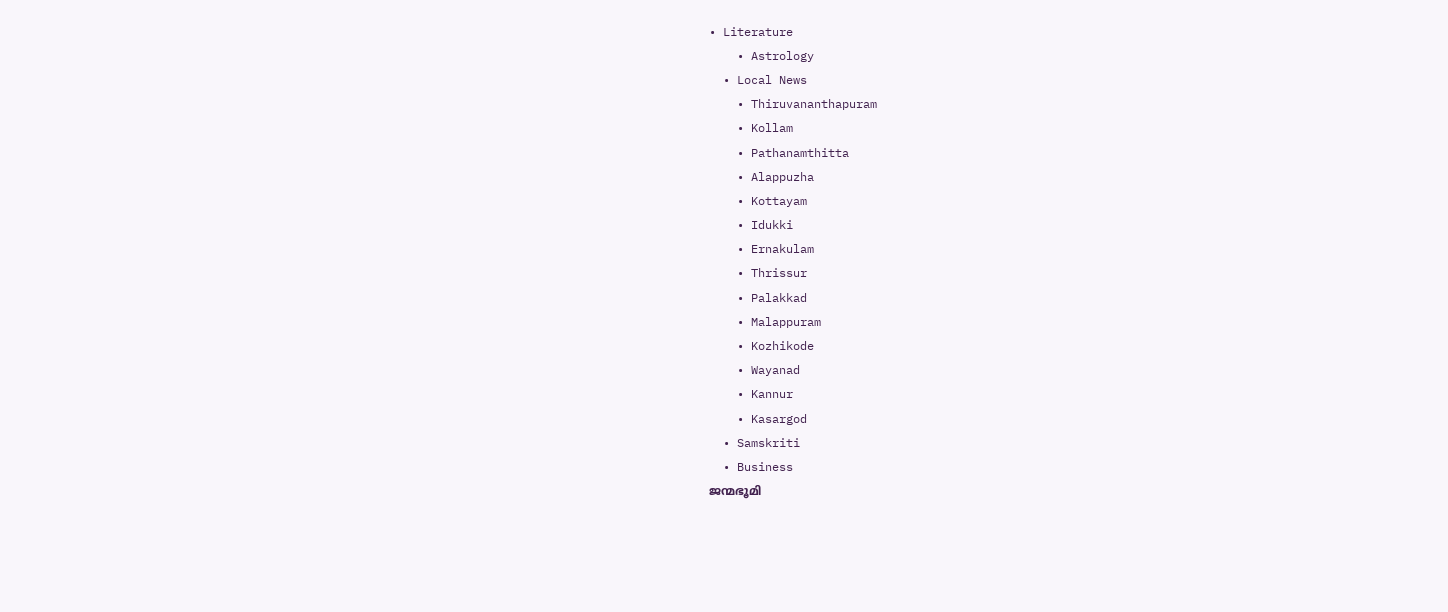• Literature
    • Astrology
  • Local News
    • Thiruvananthapuram
    • Kollam
    • Pathanamthitta
    • Alappuzha
    • Kottayam
    • Idukki
    • Ernakulam
    • Thrissur
    • Palakkad
    • Malappuram
    • Kozhikode
    • Wayanad
    • Kannur
    • Kasargod
  • Samskriti
  • Business
ജന്മഭൂമി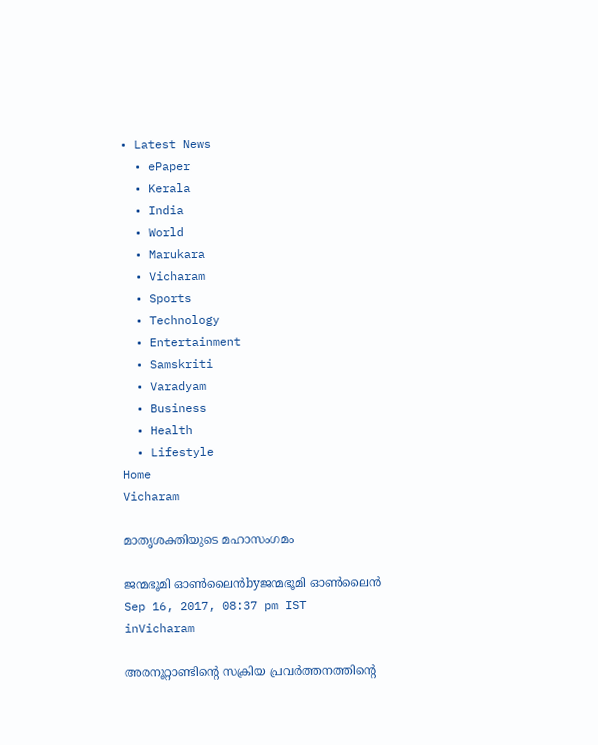• Latest News
  • ePaper
  • Kerala
  • India
  • World
  • Marukara
  • Vicharam
  • Sports
  • Technology
  • Entertainment
  • Samskriti
  • Varadyam
  • Business
  • Health
  • Lifestyle
Home
Vicharam

മാതൃശക്തിയുടെ മഹാസംഗമം

ജന്മഭൂമി ഓണ്‍ലൈന്‍byജന്മഭൂമി ഓണ്‍ലൈന്‍
Sep 16, 2017, 08:37 pm IST
inVicharam

അരനൂറ്റാണ്ടിന്റെ സക്രിയ പ്രവര്‍ത്തനത്തിന്റെ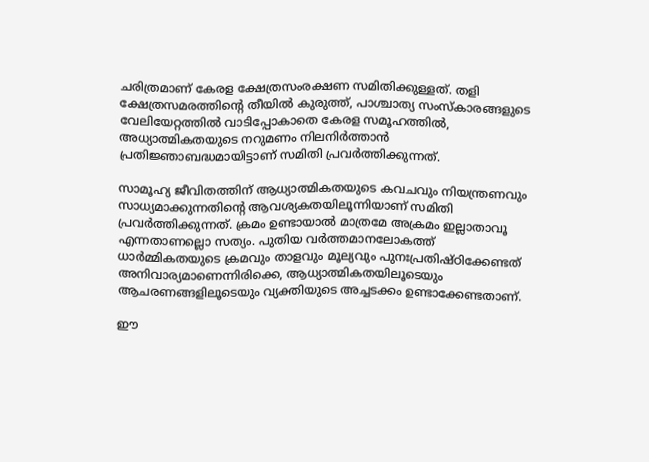ചരിത്രമാണ് കേരള ക്ഷേത്രസംരക്ഷണ സമിതിക്കുള്ളത്. തളി ക്ഷേത്രസമരത്തിന്റെ തീയില്‍ കുരുത്ത്, പാശ്ചാത്യ സംസ്‌കാരങ്ങളുടെ വേലിയേറ്റത്തില്‍ വാടിപ്പോകാതെ കേരള സമൂഹത്തില്‍, അധ്യാത്മികതയുടെ നറുമണം നിലനിര്‍ത്താന്‍ പ്രതിജ്ഞാബദ്ധമായിട്ടാണ് സമിതി പ്രവര്‍ത്തിക്കുന്നത്.

സാമൂഹ്യ ജീവിതത്തിന് ആധ്യാത്മികതയുടെ കവചവും നിയന്ത്രണവും സാധ്യമാക്കുന്നതിന്റെ ആവശ്യകതയിലൂന്നിയാണ് സമിതി പ്രവര്‍ത്തിക്കുന്നത്. ക്രമം ഉണ്ടായാല്‍ മാത്രമേ അക്രമം ഇല്ലാതാവൂ എന്നതാണല്ലൊ സത്യം. പുതിയ വര്‍ത്തമാനലോകത്ത് ധാര്‍മ്മികതയുടെ ക്രമവും താളവും മൂല്യവും പുനഃപ്രതിഷ്ഠിക്കേണ്ടത് അനിവാര്യമാണെന്നിരിക്കെ, ആധ്യാത്മികതയിലൂടെയും ആചരണങ്ങളിലൂടെയും വ്യക്തിയുടെ അച്ചടക്കം ഉണ്ടാക്കേണ്ടതാണ്.

ഈ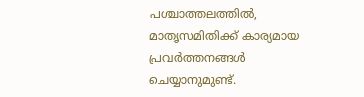പശ്ചാത്തലത്തില്‍, മാതൃസമിതിക്ക് കാര്യമായ പ്രവര്‍ത്തനങ്ങള്‍ ചെയ്യാനുമുണ്ട്.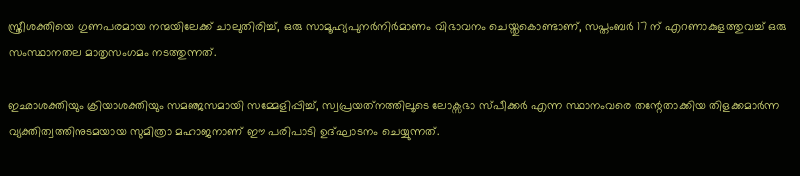സ്ത്രീശക്തിയെ ഗുണപരമായ നന്മയിലേക്ക് ചാലുതിരിച്ച്, ഒരു സാമൂഹ്യപുനര്‍നിര്‍മാണം വിഭാവനം ചെയ്തുകൊണ്ടാണ്, സപ്തംബര്‍ 17 ന് എറണാകുളത്തുവച്ച് ഒരു സംസ്ഥാനതല മാതൃസംഗമം നടത്തുന്നത്.

ഇഛാശക്തിയും ക്രിയാശക്തിയും സമഞ്ജസമായി സമ്മേളിപ്പിച്ച്, സ്വപ്രയത്‌നത്തിലൂടെ ലോക്സഭാ സ്പീക്കര്‍ എന്ന സ്ഥാനംവരെ തന്റേതാക്കിയ തിളക്കമാര്‍ന്ന വ്യക്തിത്വത്തിനുടമയായ സുമിത്രാ മഹാജനാണ് ഈ പരിപാടി ഉദ്ഘാടനം ചെയ്യുന്നത്.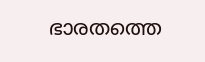ഭാരതത്തെ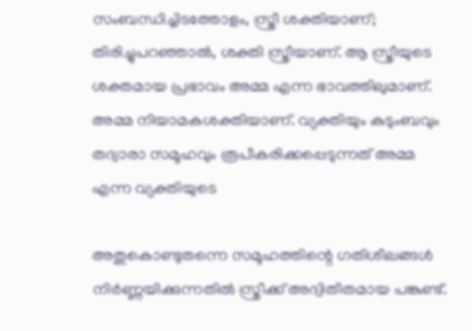സംബന്ധിച്ചിടത്തോളം, സ്ത്രീ ശക്തിയാണ്; തിരിച്ചുപറഞ്ഞാല്‍, ശക്തി സ്ത്രീയാണ്. ആ സ്ത്രീയുടെ ശക്തമായ പ്രഭാവം അമ്മ എന്ന ഭാവത്തിലുമാണ്. അമ്മ നിയാമകശക്തിയാണ്. വ്യക്തിയും കുടുംബവും തദ്വാരാ സമൂഹവും രൂപീകരിക്കപ്പെടുന്നത് അമ്മ എന്ന വ്യക്തിയുടെ

അതുകൊണ്ടുതന്നെ സമൂഹത്തിന്റെ ഗതിശീലങ്ങള്‍ നിര്‍ണ്ണയിക്കുന്നതില്‍ സ്ത്രീക്ക് അദ്വിതീതമായ പങ്കുണ്ട്.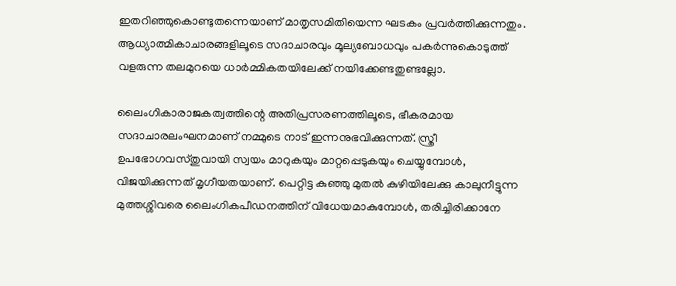ഇതറിഞ്ഞുകൊണ്ടുതന്നെയാണ് മാതൃസമിതിയെന്ന ഘടകം പ്രവര്‍ത്തിക്കുന്നതും. ആധ്യാത്മികാചാരങ്ങളിലൂടെ സദാചാരവും മൂല്യബോധവും പകര്‍ന്നുകൊടുത്ത് വളരുന്ന തലമുറയെ ധാര്‍മ്മികതയിലേക്ക് നയിക്കേണ്ടതുണ്ടല്ലോ.

ലൈംഗികാരാജകത്വത്തിന്റെ അതിപ്രസരണത്തിലൂടെ, ഭീകരമായ സദാചാരലംഘനമാണ് നമ്മുടെ നാട് ഇന്നനുഭവിക്കുന്നത്. സ്ത്രീ ഉപഭോഗവസ്തുവായി സ്വയം മാറുകയും മാറ്റപ്പെടുകയും ചെയ്യുമ്പോള്‍, വിജയിക്കുന്നത് മൃഗീയതയാണ്. പെറ്റിട്ട കുഞ്ഞു മുതല്‍ കുഴിയിലേക്കു കാലുനീട്ടുന്ന മുത്തശ്ശിവരെ ലൈംഗികപീഡനത്തിന് വിധേയമാകുമ്പോള്‍, തരിച്ചിരിക്കാനേ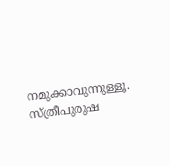നമുക്കാവുന്നുള്ളൂ. സ്ത്രീപുരുഷ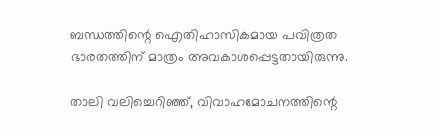ബന്ധത്തിന്റെ ഐതിഹാസികമായ പവിത്രത ഭാരതത്തിന് മാത്രം അവകാശപ്പെട്ടതായിരുന്നു.

താലി വലിച്ചെറിഞ്ഞ്, വിവാഹമോചനത്തിന്റെ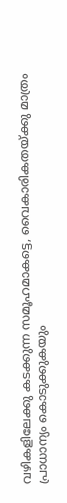വഴികളിലേക്കു കടക്കുന്ന സമൂഹമാകട്ടെ, വൈകാരികതയ്‌ക്കു മാത്രം പ്രാധാന്യം കൊടുക്കുകയും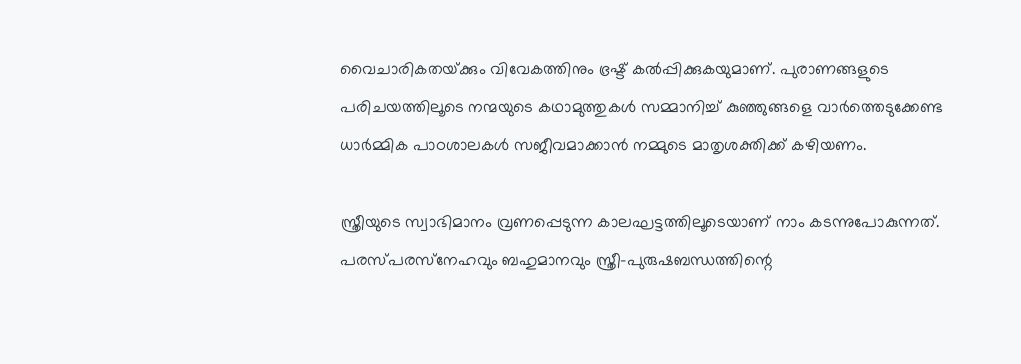വൈചാരികതയ്‌ക്കും വിവേകത്തിനും ഭ്രഷ്ട് കല്‍പ്പിക്കുകയുമാണ്. പുരാണങ്ങളുടെ പരിചയത്തിലൂടെ നന്മയുടെ കഥാമുത്തുകള്‍ സമ്മാനിച്ച് കുഞ്ഞുങ്ങളെ വാര്‍ത്തെടുക്കേണ്ട ധാര്‍മ്മിക പാഠശാലകള്‍ സജീവമാക്കാന്‍ നമ്മുടെ മാതൃശക്തിക്ക് കഴിയണം.

സ്ത്രീയുടെ സ്വാഭിമാനം വ്രണപ്പെടുന്ന കാലഘട്ടത്തിലൂടെയാണ് നാം കടന്നുപോകുന്നത്. പരസ്പരസ്‌നേഹവും ബഹുമാനവും സ്ത്രീ-പുരുഷബന്ധത്തിന്റെ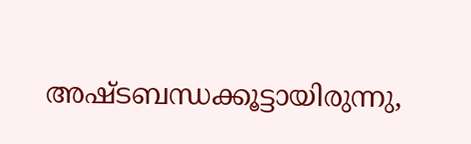അഷ്ടബന്ധക്കൂട്ടായിരുന്നു,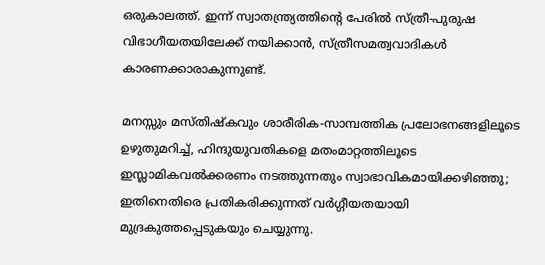ഒരുകാലത്ത്. ഇന്ന് സ്വാതന്ത്ര്യത്തിന്റെ പേരില്‍ സ്ത്രീ-പുരുഷ വിഭാഗീയതയിലേക്ക് നയിക്കാന്‍, സ്ത്രീസമത്വവാദികള്‍ കാരണക്കാരാകുന്നുണ്ട്.

മനസ്സും മസ്തിഷ്‌കവും ശാരീരിക-സാമ്പത്തിക പ്രലോഭനങ്ങളിലൂടെ ഉഴുതുമറിച്ച്, ഹിന്ദുയുവതികളെ മതംമാറ്റത്തിലൂടെ ഇസ്ലാമികവല്‍ക്കരണം നടത്തുന്നതും സ്വാഭാവികമായിക്കഴിഞ്ഞു; ഇതിനെതിരെ പ്രതികരിക്കുന്നത് വര്‍ഗ്ഗീയതയായി മുദ്രകുത്തപ്പെടുകയും ചെയ്യുന്നു.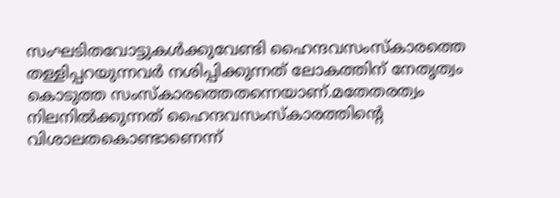സംഘടിതവോട്ടുകള്‍ക്കുവേണ്ടി ഹൈന്ദവസംസ്‌കാരത്തെ തള്ളിപ്പറയുന്നവര്‍ നശിപ്പിക്കുന്നത് ലോകത്തിന് നേതൃത്വം കൊടുത്ത സംസ്‌കാരത്തെതന്നെയാണ്.മതേതരത്വം നിലനില്‍ക്കുന്നത് ഹൈന്ദവസംസ്‌കാരത്തിന്റെ വിശാലതകൊണ്ടാണെന്ന്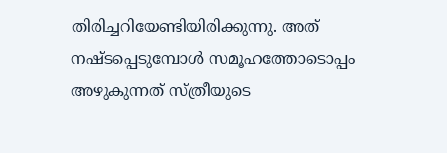തിരിച്ചറിയേണ്ടിയിരിക്കുന്നു. അത് നഷ്ടപ്പെടുമ്പോള്‍ സമൂഹത്തോടൊപ്പം അഴുകുന്നത് സ്ത്രീയുടെ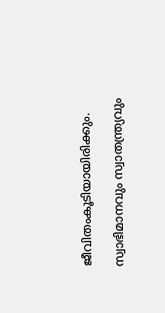ജീവിതംകൂടിയായിരിക്കും.

സ്വാഭിമാനവും സ്വാതന്ത്ര്യവും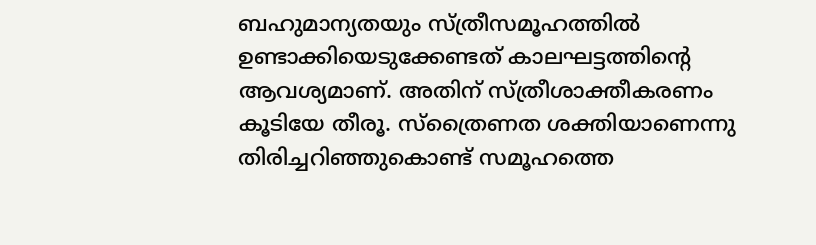ബഹുമാന്യതയും സ്ത്രീസമൂഹത്തില്‍ ഉണ്ടാക്കിയെടുക്കേണ്ടത് കാലഘട്ടത്തിന്റെ ആവശ്യമാണ്. അതിന് സ്ത്രീശാക്തീകരണം കൂടിയേ തീരൂ. സ്‌ത്രൈണത ശക്തിയാണെന്നു തിരിച്ചറിഞ്ഞുകൊണ്ട് സമൂഹത്തെ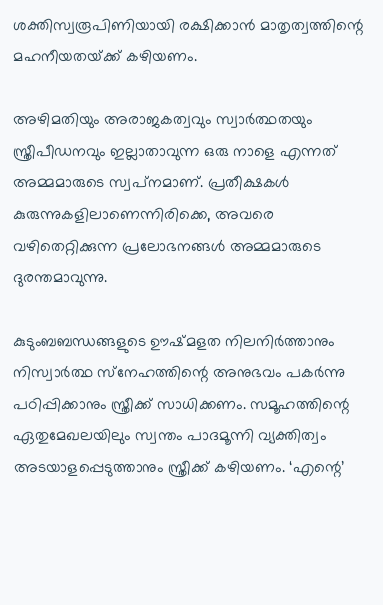ശക്തിസ്വരൂപിണിയായി രക്ഷിക്കാന്‍ മാതൃത്വത്തിന്റെ മഹനീയതയ്‌ക്ക് കഴിയണം.

അഴിമതിയും അരാജകത്വവും സ്വാര്‍ത്ഥതയും സ്ത്രീപീഡനവും ഇല്ലാതാവുന്ന ഒരു നാളെ എന്നത് അമ്മമാരുടെ സ്വപ്‌നമാണ്. പ്രതീക്ഷകള്‍ കുരുന്നുകളിലാണെന്നിരിക്കെ, അവരെ വഴിതെറ്റിക്കുന്ന പ്രലോഭനങ്ങള്‍ അമ്മമാരുടെ ദുരന്തമാവുന്നു.

കുടുംബബന്ധങ്ങളുടെ ഊഷ്മളത നിലനിര്‍ത്താനും നിസ്വാര്‍ത്ഥ സ്‌നേഹത്തിന്റെ അനുഭവം പകര്‍ന്നു പഠിപ്പിക്കാനും സ്ത്രീക്ക് സാധിക്കണം. സമൂഹത്തിന്റെ ഏതുമേഖലയിലും സ്വന്തം പാദമൂന്നി വ്യക്തിത്വം അടയാളപ്പെടുത്താനും സ്ത്രീക്ക് കഴിയണം. ‘എന്റെ’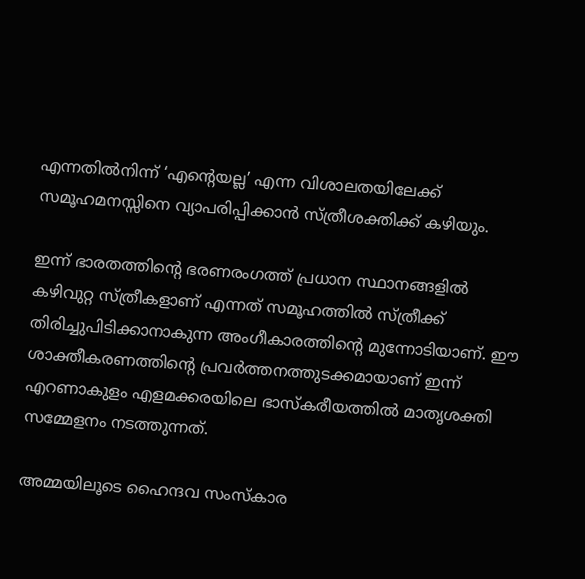എന്നതില്‍നിന്ന് ‘എന്റെയല്ല’ എന്ന വിശാലതയിലേക്ക് സമൂഹമനസ്സിനെ വ്യാപരിപ്പിക്കാന്‍ സ്ത്രീശക്തിക്ക് കഴിയും.

ഇന്ന് ഭാരതത്തിന്റെ ഭരണരംഗത്ത് പ്രധാന സ്ഥാനങ്ങളില്‍ കഴിവുറ്റ സ്ത്രീകളാണ് എന്നത് സമൂഹത്തില്‍ സ്ത്രീക്ക് തിരിച്ചുപിടിക്കാനാകുന്ന അംഗീകാരത്തിന്റെ മുന്നോടിയാണ്. ഈ ശാക്തീകരണത്തിന്റെ പ്രവര്‍ത്തനത്തുടക്കമായാണ് ഇന്ന് എറണാകുളം എളമക്കരയിലെ ഭാസ്‌കരീയത്തില്‍ മാതൃശക്തി സമ്മേളനം നടത്തുന്നത്.

അമ്മയിലൂടെ ഹൈന്ദവ സംസ്‌കാര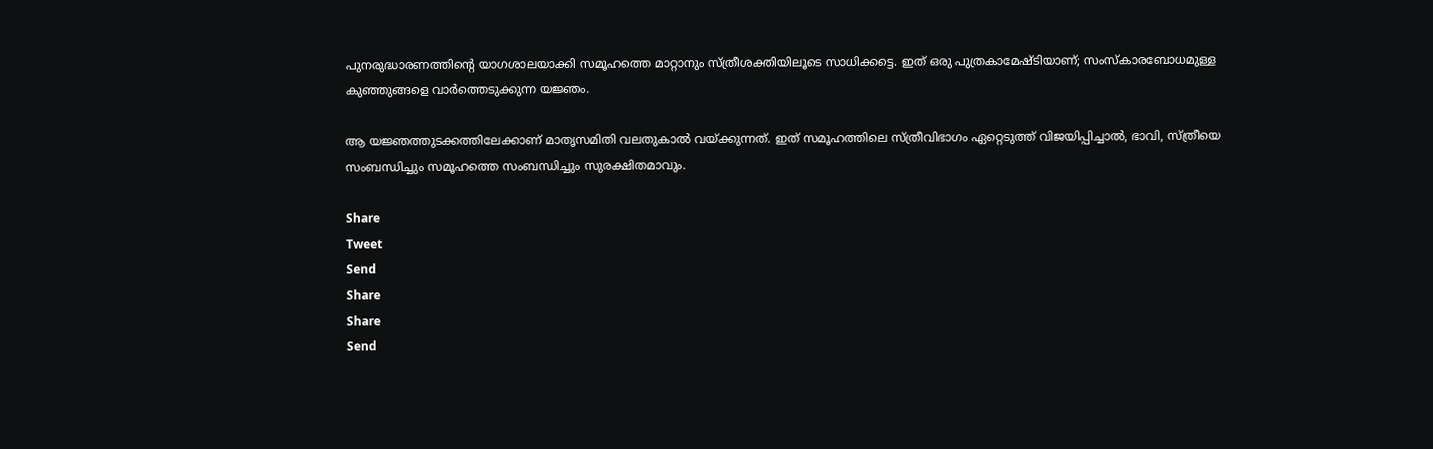പുനരുദ്ധാരണത്തിന്റെ യാഗശാലയാക്കി സമൂഹത്തെ മാറ്റാനും സ്ത്രീശക്തിയിലൂടെ സാധിക്കട്ടെ. ഇത് ഒരു പുത്രകാമേഷ്ടിയാണ്; സംസ്‌കാരബോധമുള്ള കുഞ്ഞുങ്ങളെ വാര്‍ത്തെടുക്കുന്ന യജ്ഞം.

ആ യജ്ഞത്തുടക്കത്തിലേക്കാണ് മാതൃസമിതി വലതുകാല്‍ വയ്‌ക്കുന്നത്. ഇത് സമൂഹത്തിലെ സ്ത്രീവിഭാഗം ഏറ്റെടുത്ത് വിജയിപ്പിച്ചാല്‍, ഭാവി, സ്ത്രീയെ സംബന്ധിച്ചും സമൂഹത്തെ സംബന്ധിച്ചും സുരക്ഷിതമാവും.

Share
Tweet
Send
Share
Share
Send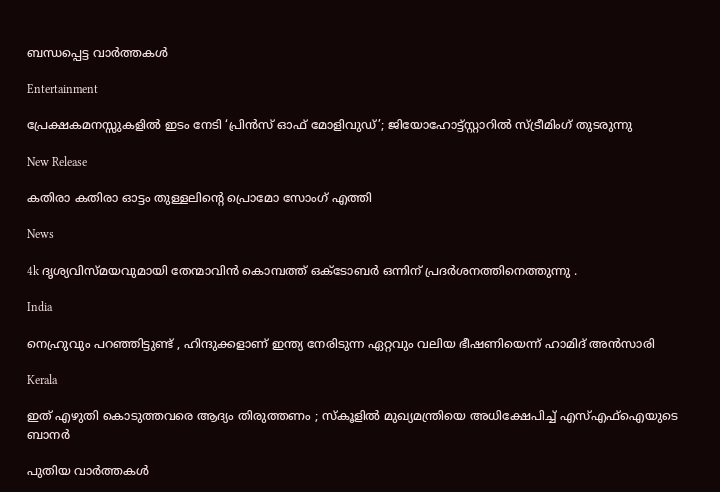ബന്ധപ്പെട്ട വാര്‍ത്തകള്‍

Entertainment

പ്രേക്ഷകമനസ്സുകളിൽ ഇടം നേടി ‘പ്രിൻസ് ഓഫ് മോളിവുഡ്’; ജിയോഹോട്ട്സ്റ്റാറിൽ സ്ട്രീമിംഗ് തുടരുന്നു

New Release

കതിരാ കതിരാ ഓട്ടം തുള്ളലിന്റെ പ്രൊമോ സോംഗ് എത്തി

News

4k ദൃശ്യവിസ്മയവുമായി തേന്മാവിൻ കൊമ്പത്ത് ഒക്ടോബർ ഒന്നിന് പ്രദർശനത്തിനെത്തുന്നു .

India

നെഹ്രുവും പറഞ്ഞിട്ടുണ്ട് , ഹിന്ദുക്കളാണ് ഇന്ത്യ നേരിടുന്ന ഏറ്റവും വലിയ ഭീഷണിയെന്ന് ഹാമിദ് അൻസാരി

Kerala

ഇത് എഴുതി കൊടുത്തവരെ ആദ്യം തിരുത്തണം ; സ്കൂളിൽ മുഖ്യമന്ത്രിയെ അധിക്ഷേപിച്ച് എസ്എഫ്‌ഐയുടെ ബാനർ

പുതിയ വാര്‍ത്തകള്‍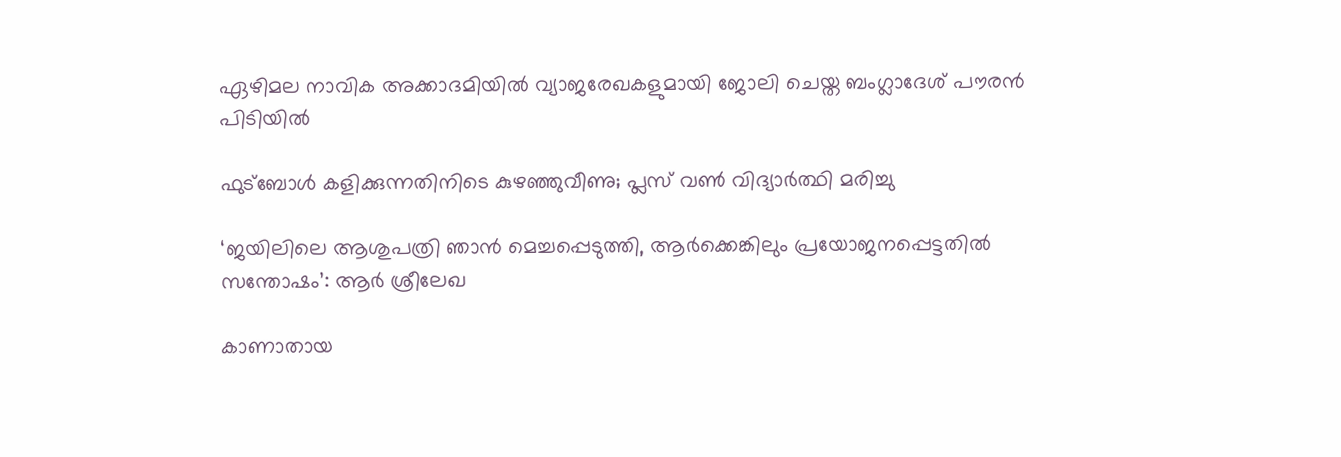ഏഴിമല നാവിക അക്കാദമിയിൽ വ്യാജരേഖകളുമായി ജോലി ചെയ്ത ബംഗ്ലാദേശ് പൗരൻ പിടിയിൽ

ഫുട്‌ബോൾ കളിക്കുന്നതിനിടെ കുഴഞ്ഞുവീണു; പ്ലസ് വൺ വിദ്യാർത്ഥി മരിച്ചു

‘ജയിലിലെ ആശുപത്രി ഞാന്‍ മെച്ചപ്പെടുത്തി, ആര്‍ക്കെങ്കിലും പ്രയോജനപ്പെട്ടതില്‍ സന്തോഷം’: ആര്‍ ശ്രീലേഖ

കാണാതായ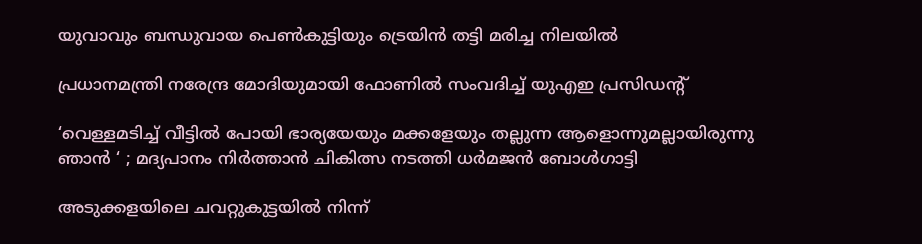യുവാവും ബന്ധുവായ പെണ്‍കുട്ടിയും ട്രെയിൻ തട്ടി മരിച്ച നിലയില്‍

പ്രധാനമന്ത്രി നരേന്ദ്ര മോദിയുമായി ഫോണിൽ സംവദിച്ച് യുഎഇ പ്രസിഡൻ്റ്

‘വെള്ളമടിച്ച് വീട്ടില്‍ പോയി ഭാര്യയേയും മക്കളേയും തല്ലുന്ന ആളൊന്നുമല്ലായിരുന്നു ഞാൻ ‘ ; മദ്യപാനം നിർത്താൻ ചികിത്സ നടത്തി ധര്‍മജന്‍ ബോള്‍ഗാട്ടി

അടുക്കളയിലെ ചവറ്റുകുട്ടയിൽ നിന്ന്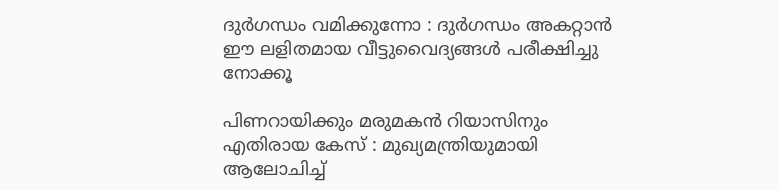ദുർഗന്ധം വമിക്കുന്നോ : ദുർഗന്ധം അകറ്റാൻ ഈ ലളിതമായ വീട്ടുവൈദ്യങ്ങൾ പരീക്ഷിച്ചു നോക്കൂ

പിണറായിക്കും മരുമകൻ റിയാസിനും എതിരായ കേസ് : മുഖ്യമന്ത്രിയുമായി ആലോചിച്ച്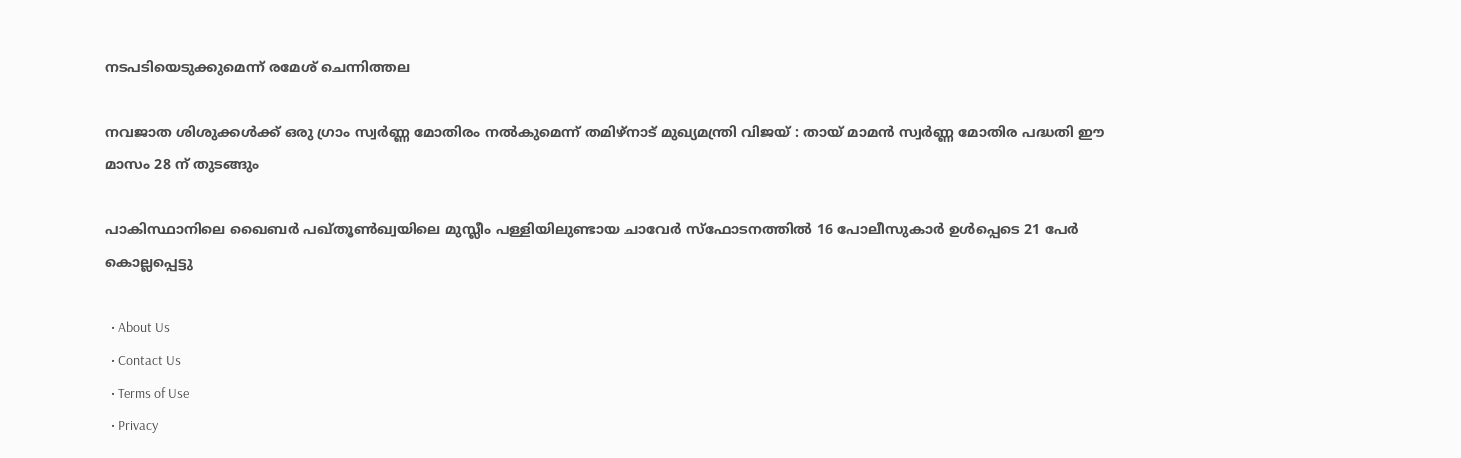നടപടിയെടുക്കുമെന്ന് രമേശ് ചെന്നിത്തല

നവജാത ശിശുക്കൾക്ക് ഒരു ഗ്രാം സ്വർണ്ണ മോതിരം നൽകുമെന്ന് തമിഴ്‌നാട് മുഖ്യമന്ത്രി വിജയ് : തായ് മാമൻ സ്വർണ്ണ മോതിര പദ്ധതി ഈ മാസം 28 ന് തുടങ്ങും

പാകിസ്ഥാനിലെ ഖൈബർ പഖ്തൂൺഖ്വയിലെ മുസ്ലീം പള്ളിയിലുണ്ടായ ചാവേർ സ്ഫോടനത്തിൽ 16 പോലീസുകാർ ഉൾപ്പെടെ 21 പേർ കൊല്ലപ്പെട്ടു

  • About Us
  • Contact Us
  • Terms of Use
  • Privacy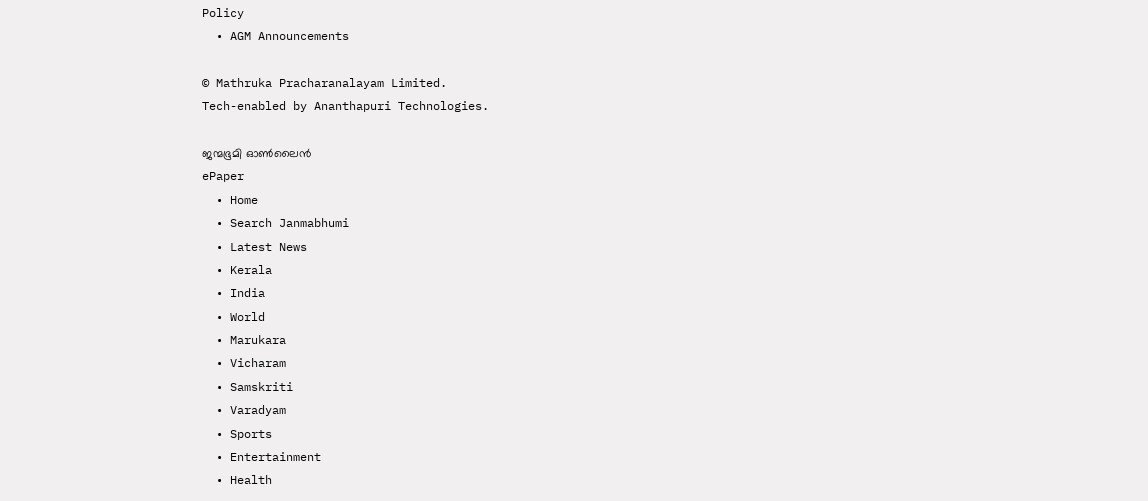Policy
  • AGM Announcements

© Mathruka Pracharanalayam Limited.
Tech-enabled by Ananthapuri Technologies.

ജന്മഭൂമി ഓണ്‍ലൈന്‍
ePaper
  • Home
  • Search Janmabhumi
  • Latest News
  • Kerala
  • India
  • World
  • Marukara
  • Vicharam
  • Samskriti
  • Varadyam
  • Sports
  • Entertainment
  • Health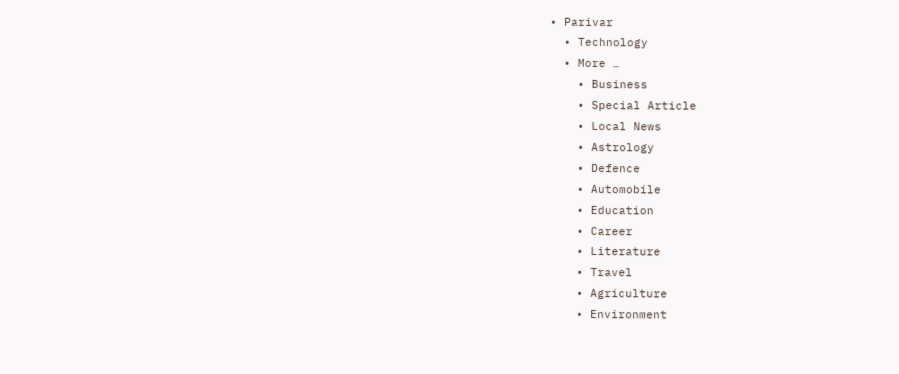• Parivar
  • Technology
  • More …
    • Business
    • Special Article
    • Local News
    • Astrology
    • Defence
    • Automobile
    • Education
    • Career
    • Literature
    • Travel
    • Agriculture
    • Environment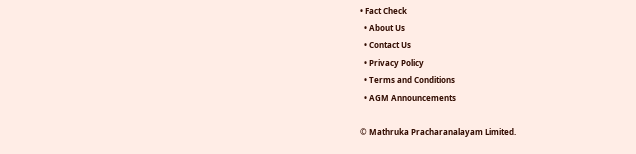• Fact Check
  • About Us
  • Contact Us
  • Privacy Policy
  • Terms and Conditions
  • AGM Announcements

© Mathruka Pracharanalayam Limited.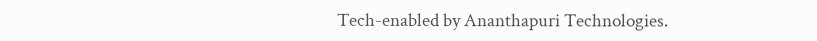Tech-enabled by Ananthapuri Technologies.